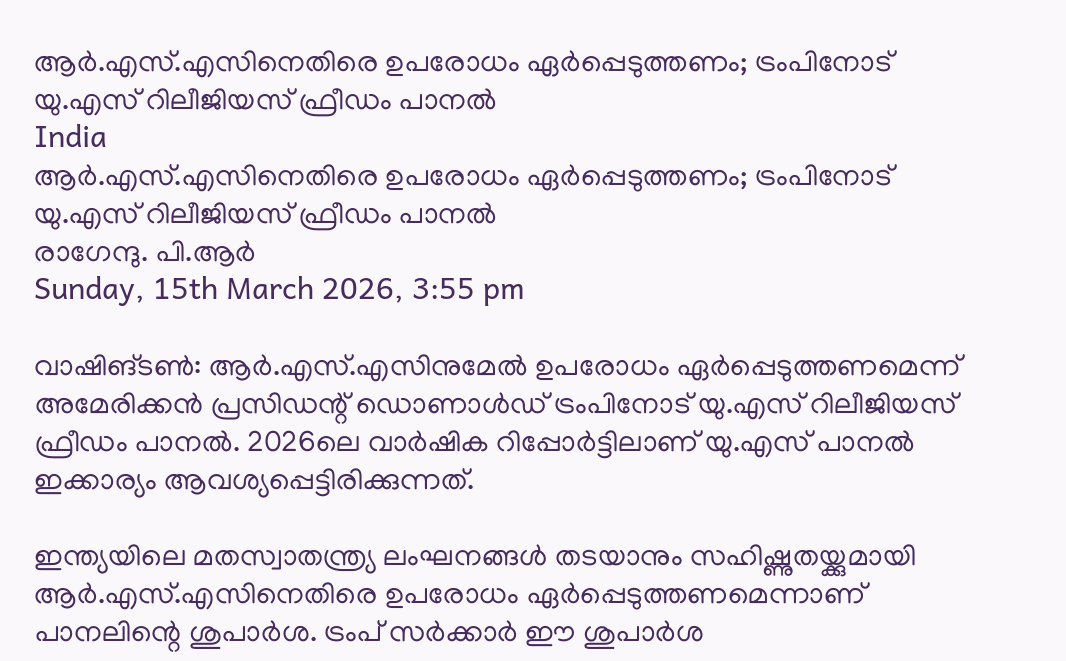ആര്‍.എസ്.എസിനെതിരെ ഉപരോധം ഏര്‍പ്പെടുത്തണം; ട്രംപിനോട് യു.എസ് റിലീജിയസ് ഫ്രീഡം പാനല്‍
India
ആര്‍.എസ്.എസിനെതിരെ ഉപരോധം ഏര്‍പ്പെടുത്തണം; ട്രംപിനോട് യു.എസ് റിലീജിയസ് ഫ്രീഡം പാനല്‍
രാഗേന്ദു. പി.ആര്‍
Sunday, 15th March 2026, 3:55 pm

വാഷിങ്ടണ്‍: ആര്‍.എസ്.എസിനുമേല്‍ ഉപരോധം ഏര്‍പ്പെടുത്തണമെന്ന് അമേരിക്കന്‍ പ്രസിഡന്റ് ഡൊണാള്‍ഡ് ട്രംപിനോട് യു.എസ് റിലീജിയസ് ഫ്രീഡം പാനല്‍. 2026ലെ വാര്‍ഷിക റിപ്പോര്‍ട്ടിലാണ് യു.എസ് പാനല്‍ ഇക്കാര്യം ആവശ്യപ്പെട്ടിരിക്കുന്നത്.

ഇന്ത്യയിലെ മതസ്വാതന്ത്ര്യ ലംഘനങ്ങള്‍ തടയാനും സഹിഷ്ണുതയ്ക്കുമായി ആര്‍.എസ്.എസിനെതിരെ ഉപരോധം ഏര്‍പ്പെടുത്തണമെന്നാണ് പാനലിന്റെ ശുപാര്‍ശ. ട്രംപ് സര്‍ക്കാര്‍ ഈ ശുപാര്‍ശ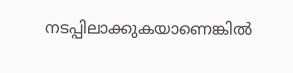നടപ്പിലാക്കുകയാണെങ്കില്‍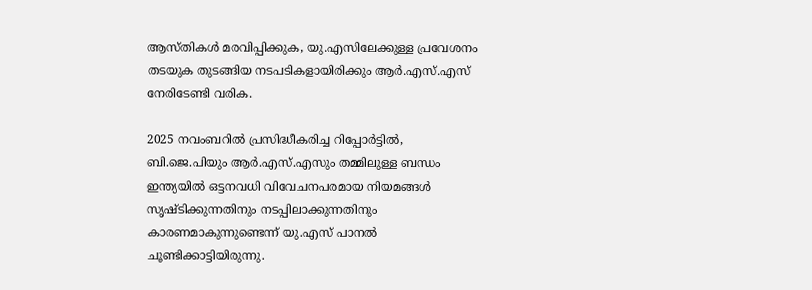ആസ്തികള്‍ മരവിപ്പിക്കുക, യു.എസിലേക്കുള്ള പ്രവേശനം തടയുക തുടങ്ങിയ നടപടികളായിരിക്കും ആര്‍.എസ്.എസ് നേരിടേണ്ടി വരിക.

2025 നവംബറില്‍ പ്രസിദ്ധീകരിച്ച റിപ്പോര്‍ട്ടില്‍, ബി.ജെ.പിയും ആര്‍.എസ്.എസും തമ്മിലുള്ള ബന്ധം ഇന്ത്യയില്‍ ഒട്ടനവധി വിവേചനപരമായ നിയമങ്ങള്‍ സൃഷ്ടിക്കുന്നതിനും നടപ്പിലാക്കുന്നതിനും കാരണമാകുന്നുണ്ടെന്ന് യു.എസ് പാനല്‍ ചൂണ്ടിക്കാട്ടിയിരുന്നു.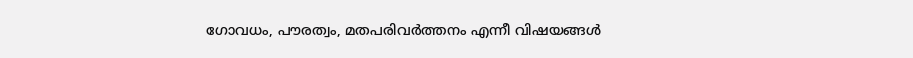ഗോവധം, പൗരത്വം, മതപരിവര്‍ത്തനം എന്നീ വിഷയങ്ങള്‍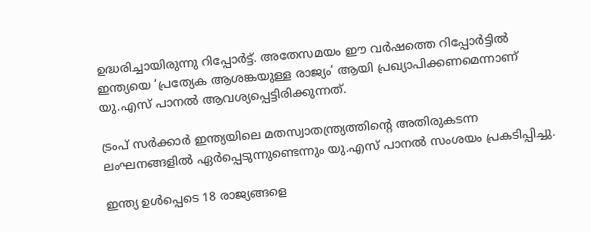ഉദ്ധരിച്ചായിരുന്നു റിപ്പോര്‍ട്ട്. അതേസമയം ഈ വര്‍ഷത്തെ റിപ്പോര്‍ട്ടില്‍ ഇന്ത്യയെ ‘പ്രത്യേക ആശങ്കയുള്ള രാജ്യം’ ആയി പ്രഖ്യാപിക്കണമെന്നാണ് യു.എസ് പാനല്‍ ആവശ്യപ്പെട്ടിരിക്കുന്നത്.

ട്രംപ് സര്‍ക്കാര്‍ ഇന്ത്യയിലെ മതസ്വാതന്ത്ര്യത്തിന്റെ അതിരുകടന്ന ലംഘനങ്ങളില്‍ ഏര്‍പ്പെടുന്നുണ്ടെന്നും യു.എസ് പാനല്‍ സംശയം പ്രകടിപ്പിച്ചു.

ഇന്ത്യ ഉള്‍പ്പെടെ 18 രാജ്യങ്ങളെ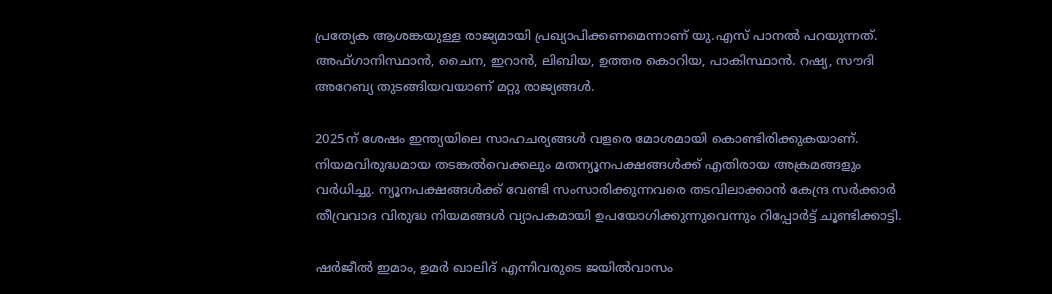പ്രത്യേക ആശങ്കയുള്ള രാജ്യമായി പ്രഖ്യാപിക്കണമെന്നാണ് യു.എസ് പാനല്‍ പറയുന്നത്. അഫ്ഗാനിസ്ഥാന്‍, ചൈന, ഇറാന്‍, ലിബിയ, ഉത്തര കൊറിയ, പാകിസ്ഥാന്‍. റഷ്യ, സൗദി അറേബ്യ തുടങ്ങിയവയാണ് മറ്റു രാജ്യങ്ങള്‍.

2025ന് ശേഷം ഇന്ത്യയിലെ സാഹചര്യങ്ങള്‍ വളരെ മോശമായി കൊണ്ടിരിക്കുകയാണ്. നിയമവിരുദ്ധമായ തടങ്കല്‍വെക്കലും മതന്യൂനപക്ഷങ്ങള്‍ക്ക് എതിരായ അക്രമങ്ങളും വര്‍ധിച്ചു. ന്യൂനപക്ഷങ്ങള്‍ക്ക് വേണ്ടി സംസാരിക്കുന്നവരെ തടവിലാക്കാന്‍ കേന്ദ്ര സര്‍ക്കാര്‍ തീവ്രവാദ വിരുദ്ധ നിയമങ്ങള്‍ വ്യാപകമായി ഉപയോഗിക്കുന്നുവെന്നും റിപ്പോര്‍ട്ട് ചൂണ്ടിക്കാട്ടി.

ഷര്‍ജീല്‍ ഇമാം, ഉമര്‍ ഖാലിദ് എന്നിവരുടെ ജയില്‍വാസം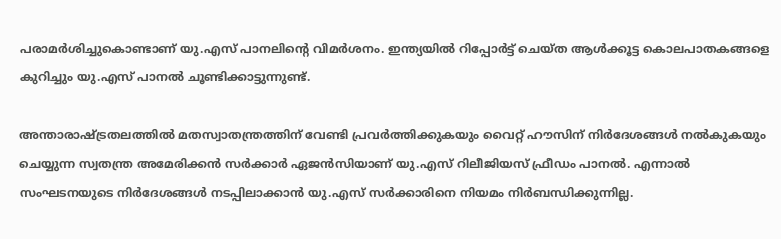പരാമര്‍ശിച്ചുകൊണ്ടാണ് യു.എസ് പാനലിന്റെ വിമര്‍ശനം. ഇന്ത്യയില്‍ റിപ്പോര്‍ട്ട് ചെയ്ത ആള്‍ക്കൂട്ട കൊലപാതകങ്ങളെ കുറിച്ചും യു.എസ് പാനല്‍ ചൂണ്ടിക്കാട്ടുന്നുണ്ട്.

അന്താരാഷ്ട്രതലത്തില്‍ മതസ്വാതന്ത്രത്തിന് വേണ്ടി പ്രവര്‍ത്തിക്കുകയും വൈറ്റ് ഹൗസിന് നിര്‍ദേശങ്ങള്‍ നല്‍കുകയും ചെയ്യുന്ന സ്വതന്ത്ര അമേരിക്കന്‍ സര്‍ക്കാര്‍ ഏജന്‍സിയാണ് യു.എസ് റിലീജിയസ് ഫ്രീഡം പാനല്‍. എന്നാല്‍ സംഘടനയുടെ നിര്‍ദേശങ്ങള്‍ നടപ്പിലാക്കാന്‍ യു.എസ് സര്‍ക്കാരിനെ നിയമം നിര്‍ബന്ധിക്കുന്നില്ല.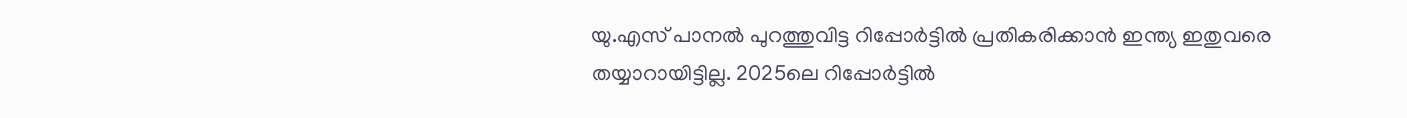യു.എസ് പാനല്‍ പുറത്തുവിട്ട റിപ്പോര്‍ട്ടില്‍ പ്രതികരിക്കാന്‍ ഇന്ത്യ ഇതുവരെ തയ്യാറായിട്ടില്ല. 2025ലെ റിപ്പോര്‍ട്ടില്‍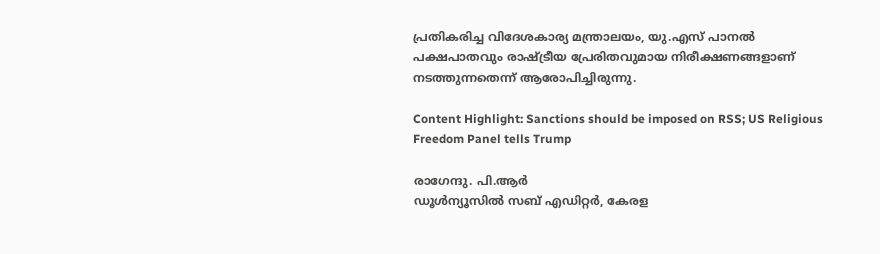പ്രതികരിച്ച വിദേശകാര്യ മന്ത്രാലയം, യു.എസ് പാനല്‍ പക്ഷപാതവും രാഷ്ട്രീയ പ്രേരിതവുമായ നിരീക്ഷണങ്ങളാണ് നടത്തുന്നതെന്ന് ആരോപിച്ചിരുന്നു.

Content Highlight: Sanctions should be imposed on RSS; US Religious Freedom Panel tells Trump

രാഗേന്ദു. പി.ആര്‍
ഡൂള്‍ന്യൂസില്‍ സബ് എഡിറ്റര്‍, കേരള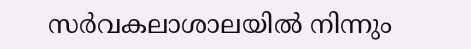സര്‍വകലാശാലയില്‍ നിന്നും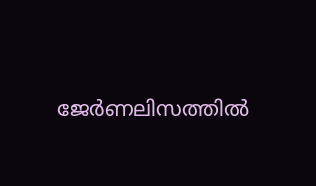ജേര്‍ണലിസത്തില്‍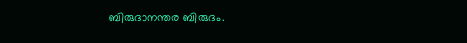ബിരുദാനന്തര ബിരുദം.